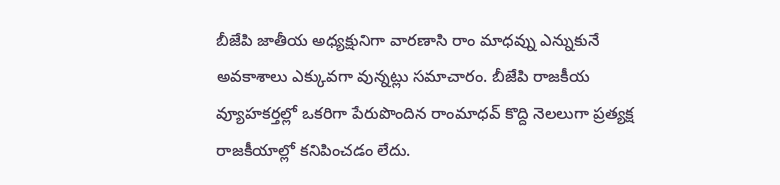బీజేపి జాతీయ అధ్యక్షునిగా వారణాసి రాం మాధవ్ను ఎన్నుకునే అవకాశాలు ఎక్కువగా వున్నట్లు సమాచారం. బీజేపి రాజకీయ వ్యూహకర్తల్లో ఒకరిగా పేరుపొందిన రాంమాధవ్ కొద్ది నెలలుగా ప్రత్యక్ష రాజకీయాల్లో కనిపించడం లేదు.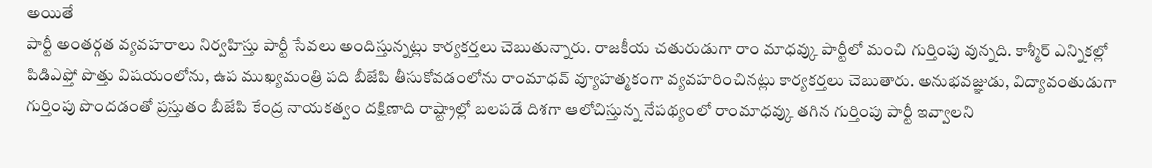అయితే
పార్టీ అంతర్గత వ్యవహరాలు నిర్వహిస్తు పార్టీ సేవలు అందిస్తున్నట్లు కార్యకర్తలు చెబుతున్నారు. రాజకీయ చతురుడుగా రాం మాధవ్కు పార్టీలో మంచి గుర్తింపు వున్నది. కాశ్మీర్ ఎన్నికల్లో పిడిఎఫ్తో పొత్తు విషయంలోను, ఉప ముఖ్యమంత్రి పది బీజేపి తీసుకోవడంలోను రాంమాధవ్ వ్యూహత్మకంగా వ్యవహరించినట్లు కార్యకర్తలు చెబుతారు. అనుభవజ్ఞుడు, విద్యావంతుడుగా గుర్తింపు పొందడంతో ప్రస్తుతం బీజేపి కేంద్ర నాయకత్వం దక్షిణాది రాష్ట్రాల్లో బలపడే దిశగా ఆలోచిస్తున్న నేపథ్యంలో రాంమాధవ్కు తగిన గుర్తింపు పార్టీ ఇవ్వాలని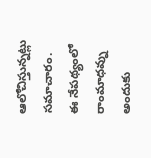ఆలోచిస్తున్నట్లు సమాచారం. ఈ నేపథ్యంలో రాంమాధవ్ను అందుకు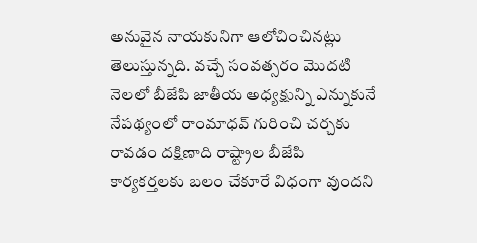అనువైన నాయకునిగా ఆలోచించినట్లు తెలుస్తున్నది. వచ్చే సంవత్సరం మొదటి నెలలో బీజేపి జాతీయ అధ్యక్షున్ని ఎన్నుకునే నేపథ్యంలో రాంమాధవ్ గురించి చర్చకు రావడం దక్షిణాది రాష్ట్రాల బీజేపి కార్యకర్తలకు బలం చేకూరే విధంగా వుందని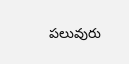పలువురు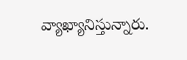వ్యాఖ్యానిస్తున్నారు.